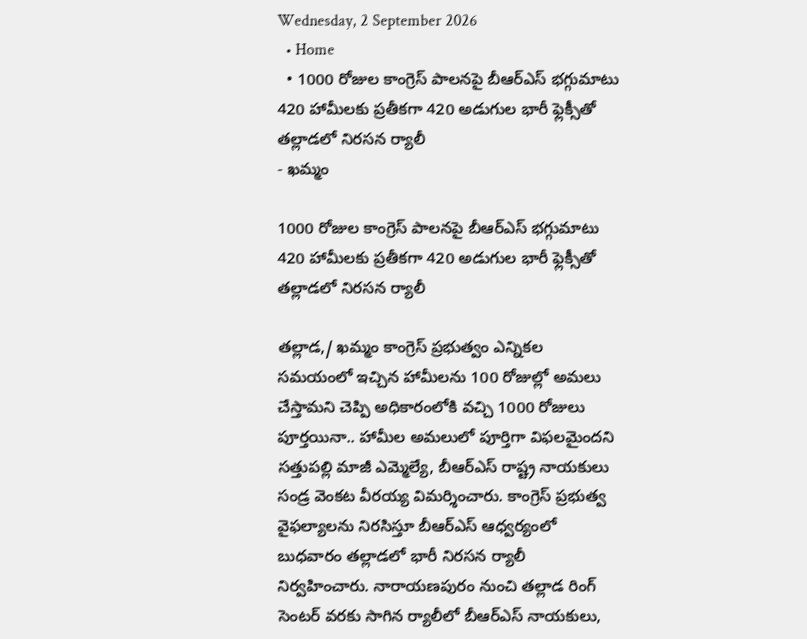Wednesday, 2 September 2026
  • Home
  • 1000 రోజుల కాంగ్రెస్ పాలనపై బీఆర్ఎస్ భగ్గుమాటు 420 హామీలకు ప్రతీకగా 420 అడుగుల భారీ ఫ్లెక్సీతో తల్లాడలో నిరసన ర్యాలీ
- ఖమ్మం

1000 రోజుల కాంగ్రెస్ పాలనపై బీఆర్ఎస్ భగ్గుమాటు 420 హామీలకు ప్రతీకగా 420 అడుగుల భారీ ఫ్లెక్సీతో తల్లాడలో నిరసన ర్యాలీ

తల్లాడ,/ ఖమ్మం కాంగ్రెస్ ప్రభుత్వం ఎన్నికల సమయంలో ఇచ్చిన హామీలను 100 రోజుల్లో అమలు చేస్తామని చెప్పి అధికారంలోకి వచ్చి 1000 రోజులు పూర్తయినా.. హామీల అమలులో పూర్తిగా విఫలమైందని సత్తుపల్లి మాజీ ఎమ్మెల్యే, బీఆర్ఎస్ రాష్ట్ర నాయకులు సండ్ర వెంకట వీరయ్య విమర్శించారు. కాంగ్రెస్ ప్రభుత్వ వైఫల్యాలను నిరసిస్తూ బీఆర్ఎస్ ఆధ్వర్యంలో బుధవారం తల్లాడలో భారీ నిరసన ర్యాలీ నిర్వహించారు. నారాయణపురం నుంచి తల్లాడ రింగ్ సెంటర్ వరకు సాగిన ర్యాలీలో బీఆర్ఎస్ నాయకులు,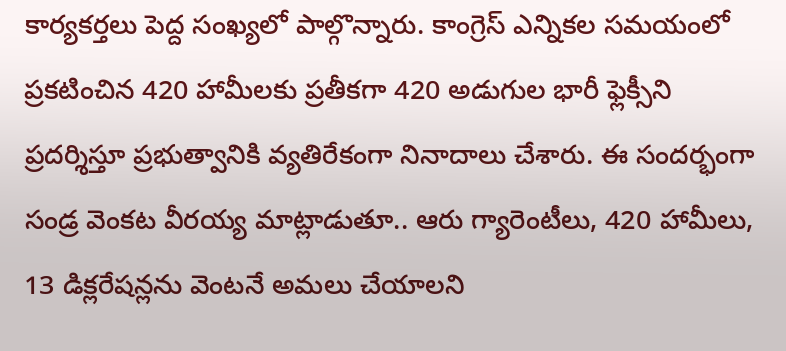కార్యకర్తలు పెద్ద సంఖ్యలో పాల్గొన్నారు. కాంగ్రెస్ ఎన్నికల సమయంలో ప్రకటించిన 420 హామీలకు ప్రతీకగా 420 అడుగుల భారీ ఫ్లెక్సీని ప్రదర్శిస్తూ ప్రభుత్వానికి వ్యతిరేకంగా నినాదాలు చేశారు. ఈ సందర్భంగా సండ్ర వెంకట వీరయ్య మాట్లాడుతూ.. ఆరు గ్యారెంటీలు, 420 హామీలు, 13 డిక్లరేషన్లను వెంటనే అమలు చేయాలని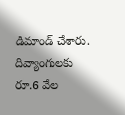డిమాండ్ చేశారు. దివ్యాంగులకు రూ.6 వేల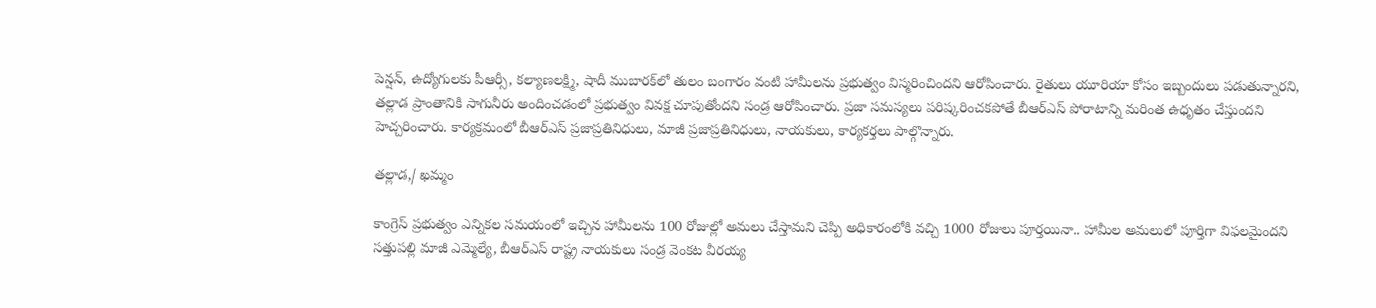పెన్షన్, ఉద్యోగులకు పీఆర్సీ, కల్యాణలక్ష్మి, షాదీ ముబారక్‌లో తులం బంగారం వంటి హామీలను ప్రభుత్వం విస్మరించిందని ఆరోపించారు. రైతులు యూరియా కోసం ఇబ్బందులు పడుతున్నారని, తల్లాడ ప్రాంతానికి సాగునీరు అందించడంలో ప్రభుత్వం వివక్ష చూపుతోందని సండ్ర ఆరోపించారు. ప్రజా సమస్యలు పరిష్కరించకపోతే బీఆర్ఎస్ పోరాటాన్ని మరింత ఉధృతం చేస్తుందని హెచ్చరించారు. కార్యక్రమంలో బీఆర్ఎస్ ప్రజాప్రతినిధులు, మాజీ ప్రజాప్రతినిధులు, నాయకులు, కార్యకర్తలు పాల్గొన్నారు.

తల్లాడ,/ ఖమ్మం

కాంగ్రెస్ ప్రభుత్వం ఎన్నికల సమయంలో ఇచ్చిన హామీలను 100 రోజుల్లో అమలు చేస్తామని చెప్పి అధికారంలోకి వచ్చి 1000 రోజులు పూర్తయినా.. హామీల అమలులో పూర్తిగా విఫలమైందని సత్తుపల్లి మాజీ ఎమ్మెల్యే, బీఆర్ఎస్ రాష్ట్ర నాయకులు సండ్ర వెంకట వీరయ్య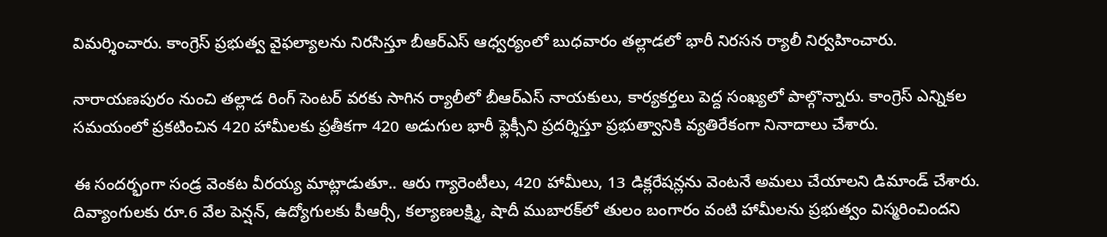విమర్శించారు. కాంగ్రెస్ ప్రభుత్వ వైఫల్యాలను నిరసిస్తూ బీఆర్ఎస్ ఆధ్వర్యంలో బుధవారం తల్లాడలో భారీ నిరసన ర్యాలీ నిర్వహించారు.

నారాయణపురం నుంచి తల్లాడ రింగ్ సెంటర్ వరకు సాగిన ర్యాలీలో బీఆర్ఎస్ నాయకులు, కార్యకర్తలు పెద్ద సంఖ్యలో పాల్గొన్నారు. కాంగ్రెస్ ఎన్నికల సమయంలో ప్రకటించిన 420 హామీలకు ప్రతీకగా 420 అడుగుల భారీ ఫ్లెక్సీని ప్రదర్శిస్తూ ప్రభుత్వానికి వ్యతిరేకంగా నినాదాలు చేశారు.

ఈ సందర్భంగా సండ్ర వెంకట వీరయ్య మాట్లాడుతూ.. ఆరు గ్యారెంటీలు, 420 హామీలు, 13 డిక్లరేషన్లను వెంటనే అమలు చేయాలని డిమాండ్ చేశారు. దివ్యాంగులకు రూ.6 వేల పెన్షన్, ఉద్యోగులకు పీఆర్సీ, కల్యాణలక్ష్మి, షాదీ ముబారక్‌లో తులం బంగారం వంటి హామీలను ప్రభుత్వం విస్మరించిందని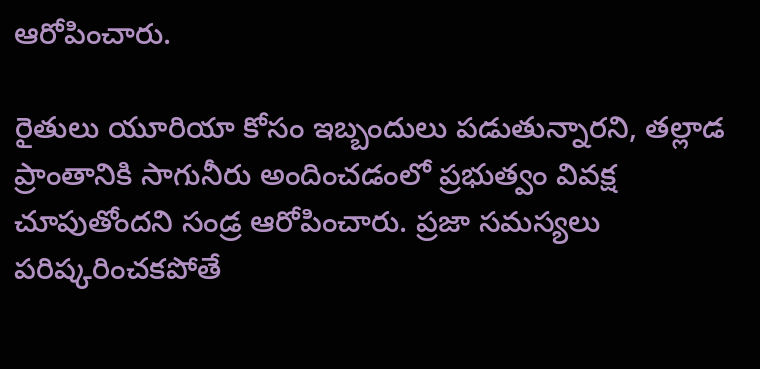ఆరోపించారు.

రైతులు యూరియా కోసం ఇబ్బందులు పడుతున్నారని, తల్లాడ ప్రాంతానికి సాగునీరు అందించడంలో ప్రభుత్వం వివక్ష చూపుతోందని సండ్ర ఆరోపించారు. ప్రజా సమస్యలు పరిష్కరించకపోతే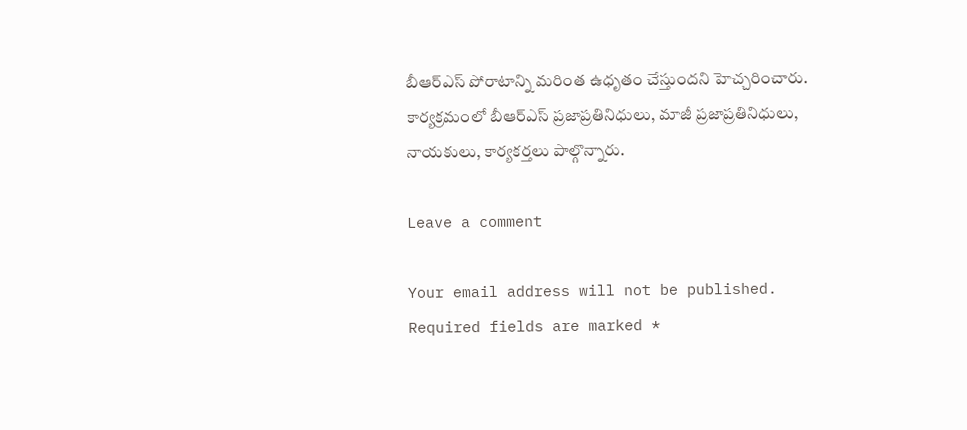బీఆర్ఎస్ పోరాటాన్ని మరింత ఉధృతం చేస్తుందని హెచ్చరించారు. కార్యక్రమంలో బీఆర్ఎస్ ప్రజాప్రతినిధులు, మాజీ ప్రజాప్రతినిధులు, నాయకులు, కార్యకర్తలు పాల్గొన్నారు.

Leave a comment

Your email address will not be published. Required fields are marked *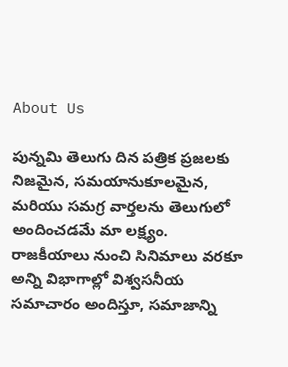About Us

పున్నమి తెలుగు దిన పత్రిక ప్రజలకు నిజమైన, సమయానుకూలమైన, మరియు సమగ్ర వార్తలను తెలుగులో అందించడమే మా లక్ష్యం.
రాజకీయాలు నుంచి సినిమాలు వరకూ అన్ని విభాగాల్లో విశ్వసనీయ సమాచారం అందిస్తూ, సమాజాన్ని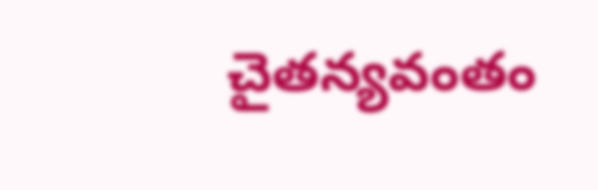చైతన్యవంతం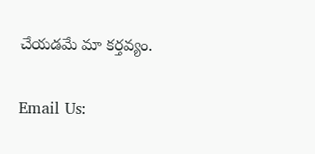చేయడమే మా కర్తవ్యం.

Email Us: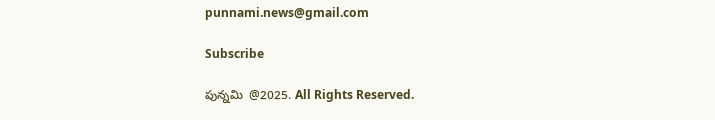punnami.news@gmail.com

Subscribe

పున్నమి  @2025. All Rights Reserved.